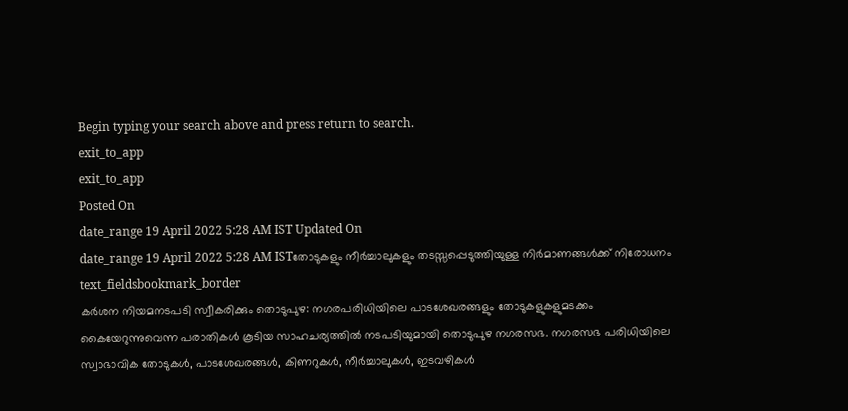Begin typing your search above and press return to search.
exit_to_app
exit_to_app
Posted On
date_range 19 April 2022 5:28 AM IST Updated On
date_range 19 April 2022 5:28 AM ISTതോടുകളും നീർച്ചാലുകളും തടസ്സപ്പെടുത്തിയുള്ള നിർമാണങ്ങൾക്ക് നിരോധനം
text_fieldsbookmark_border
കർശന നിയമനടപടി സ്വീകരിക്കും തൊടുപുഴ: നഗരപരിധിയിലെ പാടശേഖരങ്ങളും തോടുകളുകളുമടക്കം കൈയേറുന്നുവെന്ന പരാതികൾ കൂടിയ സാഹചര്യത്തിൽ നടപടിയുമായി തൊടുപുഴ നഗരസഭ. നഗരസഭ പരിധിയിലെ സ്വാഭാവിക തോടുകൾ, പാടശേഖരങ്ങൾ, കിണറുകൾ, നീർച്ചാലുകൾ, ഇടവഴികൾ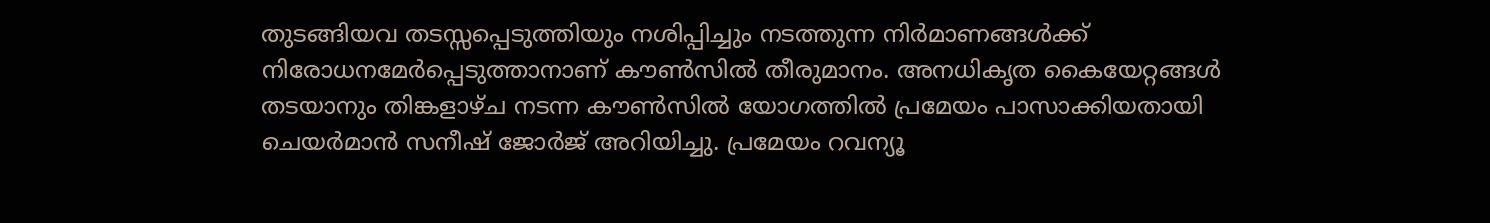തുടങ്ങിയവ തടസ്സപ്പെടുത്തിയും നശിപ്പിച്ചും നടത്തുന്ന നിർമാണങ്ങൾക്ക് നിരോധനമേർപ്പെടുത്താനാണ് കൗൺസിൽ തീരുമാനം. അനധികൃത കൈയേറ്റങ്ങൾ തടയാനും തിങ്കളാഴ്ച നടന്ന കൗൺസിൽ യോഗത്തിൽ പ്രമേയം പാസാക്കിയതായി ചെയർമാൻ സനീഷ് ജോർജ് അറിയിച്ചു. പ്രമേയം റവന്യൂ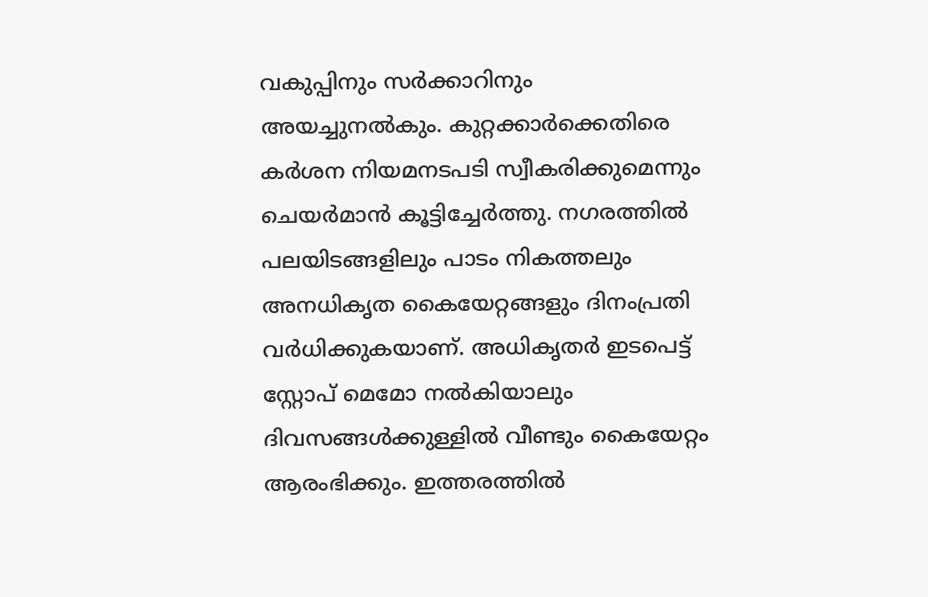വകുപ്പിനും സർക്കാറിനും അയച്ചുനൽകും. കുറ്റക്കാർക്കെതിരെ കർശന നിയമനടപടി സ്വീകരിക്കുമെന്നും ചെയർമാൻ കൂട്ടിച്ചേർത്തു. നഗരത്തിൽ പലയിടങ്ങളിലും പാടം നികത്തലും അനധികൃത കൈയേറ്റങ്ങളും ദിനംപ്രതി വർധിക്കുകയാണ്. അധികൃതർ ഇടപെട്ട് സ്റ്റോപ് മെമോ നൽകിയാലും ദിവസങ്ങൾക്കുള്ളിൽ വീണ്ടും കൈയേറ്റം ആരംഭിക്കും. ഇത്തരത്തിൽ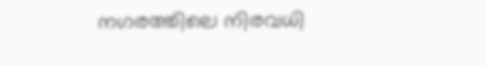നഗരത്തിലെ നിരവധി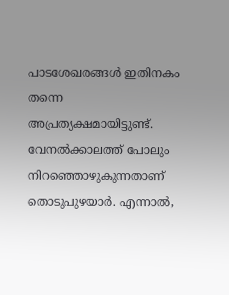പാടശേഖരങ്ങൾ ഇതിനകം തന്നെ അപ്രത്യക്ഷമായിട്ടുണ്ട്. വേനൽക്കാലത്ത് പോലും നിറഞ്ഞൊഴുകുന്നതാണ് തൊടുപുഴയാർ. എന്നാൽ,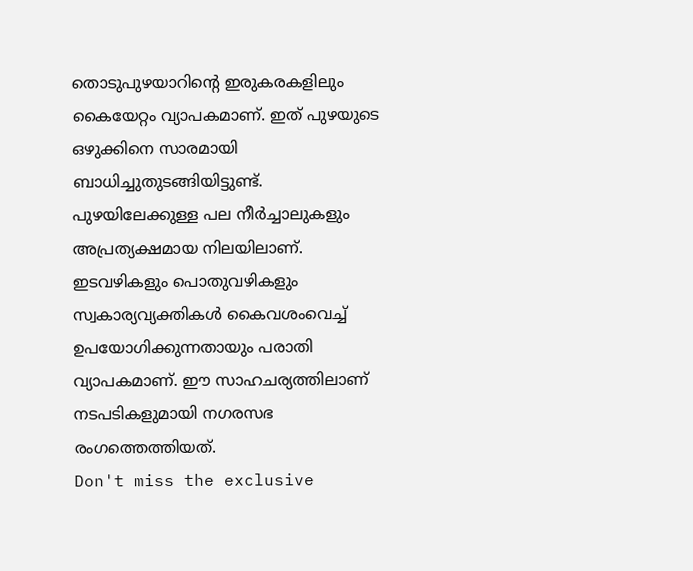തൊടുപുഴയാറിന്റെ ഇരുകരകളിലും കൈയേറ്റം വ്യാപകമാണ്. ഇത് പുഴയുടെ ഒഴുക്കിനെ സാരമായി ബാധിച്ചുതുടങ്ങിയിട്ടുണ്ട്. പുഴയിലേക്കുള്ള പല നീർച്ചാലുകളും അപ്രത്യക്ഷമായ നിലയിലാണ്. ഇടവഴികളും പൊതുവഴികളും സ്വകാര്യവ്യക്തികൾ കൈവശംവെച്ച് ഉപയോഗിക്കുന്നതായും പരാതി വ്യാപകമാണ്. ഈ സാഹചര്യത്തിലാണ് നടപടികളുമായി നഗരസഭ രംഗത്തെത്തിയത്.
Don't miss the exclusive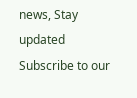news, Stay updated
Subscribe to our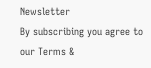Newsletter
By subscribing you agree to our Terms &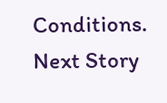Conditions.
Next Story